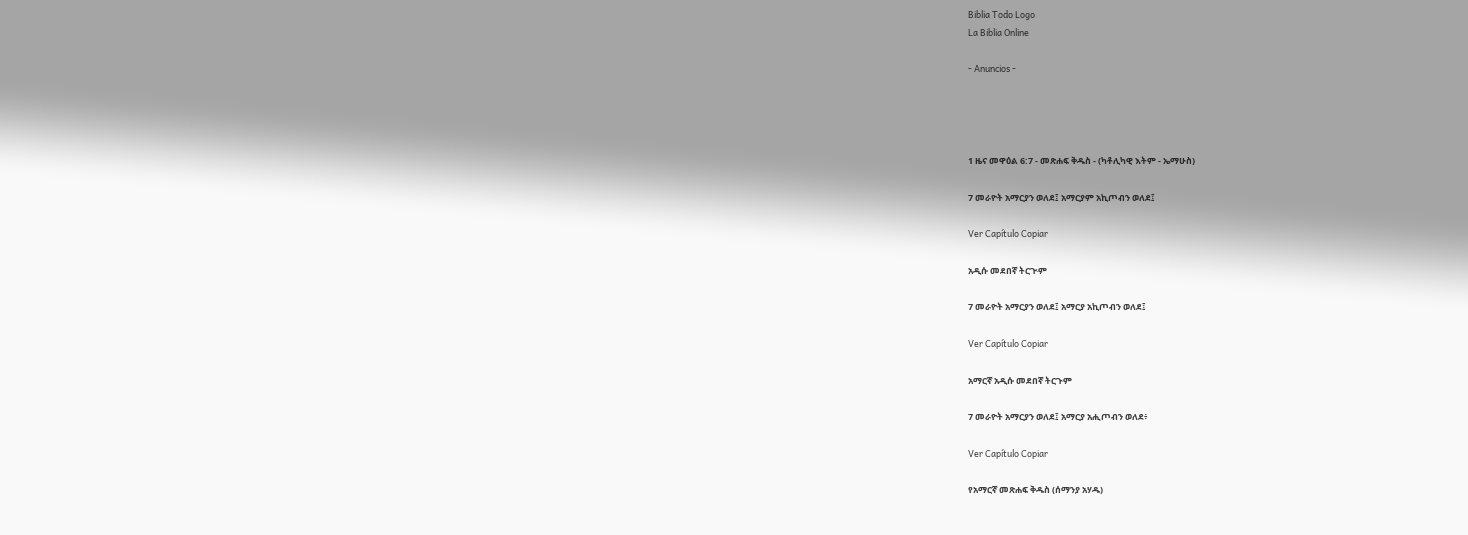Biblia Todo Logo
La Biblia Online

- Anuncios -




1 ዜና መዋዕል 6:7 - መጽሐፍ ቅዱስ - (ካቶሊካዊ እትም - ኤማሁስ)

7 መራዮት አማርያን ወለደ፤ አማርያም አኪጦብን ወለደ፤

Ver Capítulo Copiar

አዲሱ መደበኛ ትርጒም

7 መራዮት አማርያን ወለደ፤ አማርያ አኪጦብን ወለደ፤

Ver Capítulo Copiar

አማርኛ አዲሱ መደበኛ ትርጉም

7 መራዮት አማርያን ወለደ፤ አማርያ አሒጦብን ወለደ፥

Ver Capítulo Copiar

የአማርኛ መጽሐፍ ቅዱስ (ሰማንያ አሃዱ)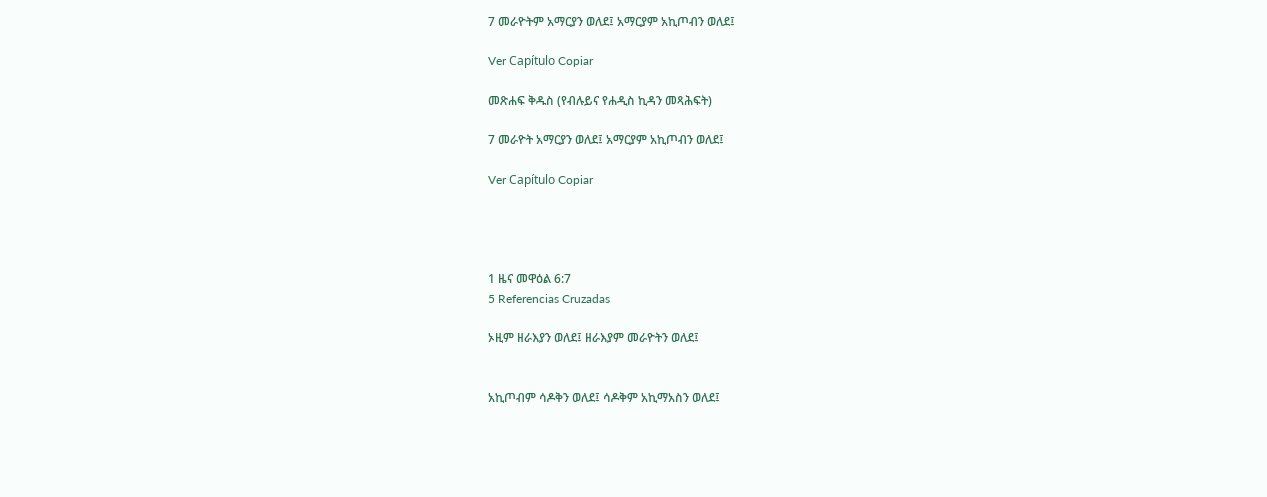7 መራዮትም አማርያን ወለደ፤ አማርያም አኪጦብን ወለደ፤

Ver Capítulo Copiar

መጽሐፍ ቅዱስ (የብሉይና የሐዲስ ኪዳን መጻሕፍት)

7 መራዮት አማርያን ወለደ፤ አማርያም አኪጦብን ወለደ፤

Ver Capítulo Copiar




1 ዜና መዋዕል 6:7
5 Referencias Cruzadas

ኦዚም ዘራእያን ወለደ፤ ዘራእያም መራዮትን ወለደ፤


አኪጦብም ሳዶቅን ወለደ፤ ሳዶቅም አኪማአስን ወለደ፤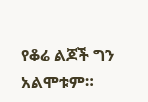የቆሬ ልጆች ግን አልሞቱም።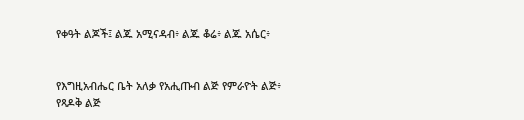የቀዓት ልጆች፤ ልጁ አሚናዳብ፥ ልጁ ቆሬ፥ ልጁ አሴር፥


የእግዚአብሔር ቤት አለቃ የአሒጡብ ልጅ የምራዮት ልጅ፥ የጻዶቅ ልጅ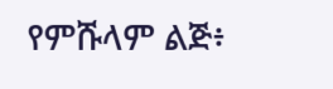የምሹላም ልጅ፥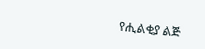የሒልቂያ ልጅ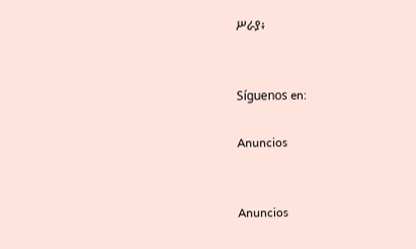ሥራያ፥


Síguenos en:

Anuncios


Anuncios